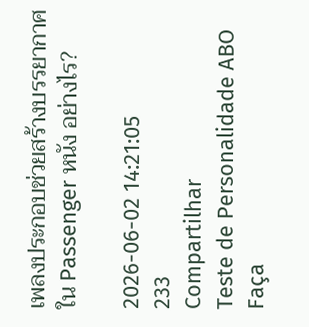เพลงประกอบช่วยสร้างบรรยากาศใน Passenger หนัง อย่างไร?

2026-06-02 14:21:05
233
Compartilhar
Teste de Personalidade ABO
Faça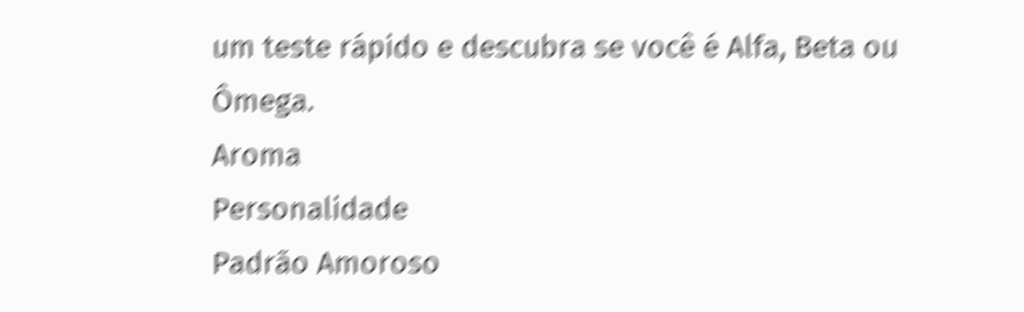um teste rápido e descubra se você é Alfa, Beta ou Ômega.
Aroma
Personalidade
Padrão Amoroso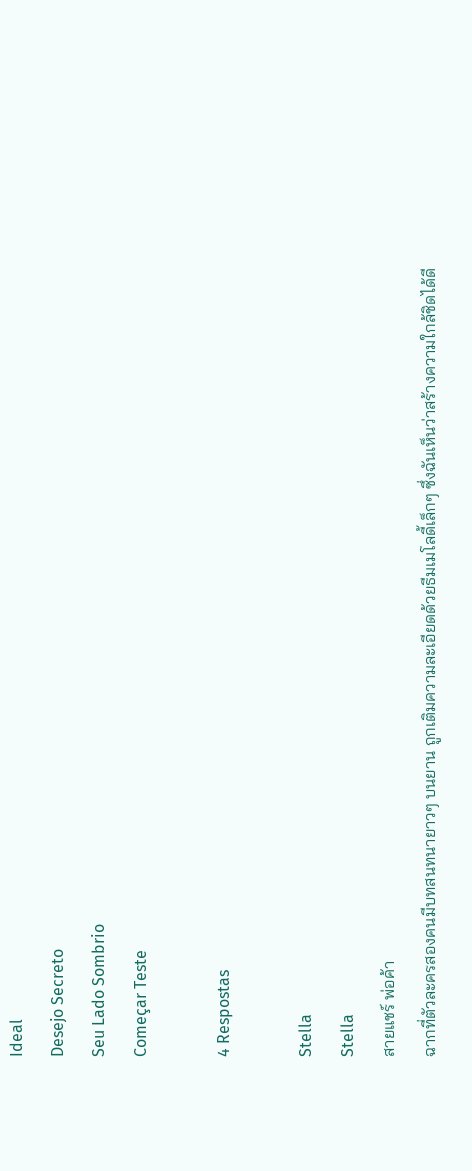Ideal
Desejo Secreto
Seu Lado Sombrio
Começar Teste

4 Respostas

Stella
Stella
สายแชร์ พ่อค้า
ฉากที่ตัวละครสองคนมีบทสนทนายาวๆ บนยาน ถูกเติมความละเอียดด้วยธีมเมโลดี้เล็กๆ ซึ่งฉันเห็นว่าสร้างความใกล้ชิดได้ดี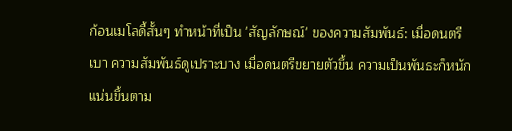ก้อนเมโลดี้สั้นๆ ทำหน้าที่เป็น 'สัญลักษณ์' ของความสัมพันธ์: เมื่อดนตรีเบา ความสัมพันธ์ดูเปราะบาง เมื่อดนตรีขยายตัวขึ้น ความเป็นพันธะก็หนักแน่นขึ้นตาม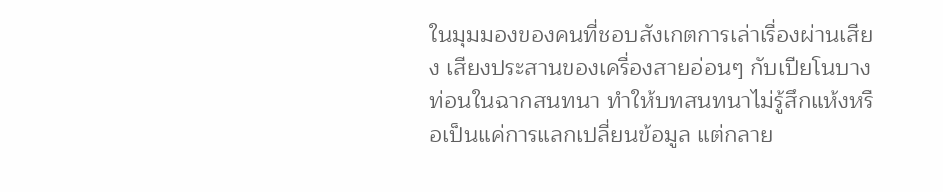ในมุมมองของคนที่ชอบสังเกตการเล่าเรื่องผ่านเสียง เสียงประสานของเครื่องสายอ่อนๆ กับเปียโนบางท่อนในฉากสนทนา ทำให้บทสนทนาไม่รู้สึกแห้งหรือเป็นแค่การแลกเปลี่ยนข้อมูล แต่กลาย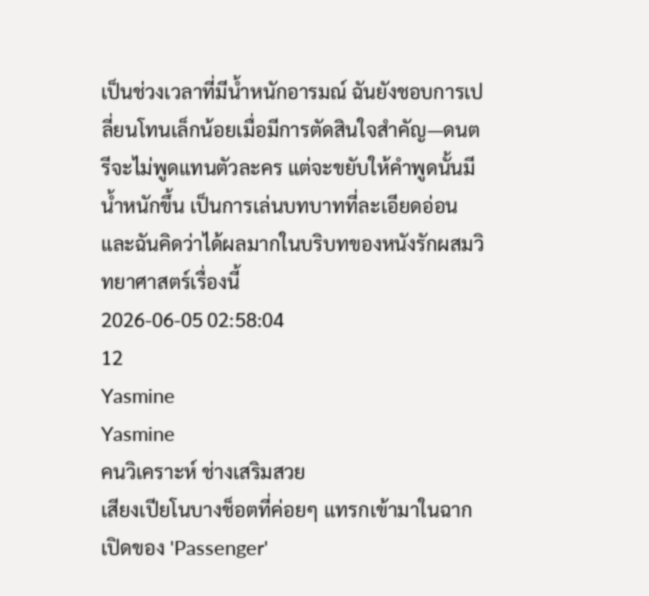เป็นช่วงเวลาที่มีน้ำหนักอารมณ์ ฉันยังชอบการเปลี่ยนโทนเล็กน้อยเมื่อมีการตัดสินใจสำคัญ—ดนตรีจะไม่พูดแทนตัวละคร แต่จะขยับให้คำพูดนั้นมีน้ำหนักขึ้น เป็นการเล่นบทบาทที่ละเอียดอ่อนและฉันคิดว่าได้ผลมากในบริบทของหนังรักผสมวิทยาศาสตร์เรื่องนี้
2026-06-05 02:58:04
12
Yasmine
Yasmine
คนวิเคราะห์ ช่างเสริมสวย
เสียงเปียโนบางช็อตที่ค่อยๆ แทรกเข้ามาในฉากเปิดของ 'Passenger'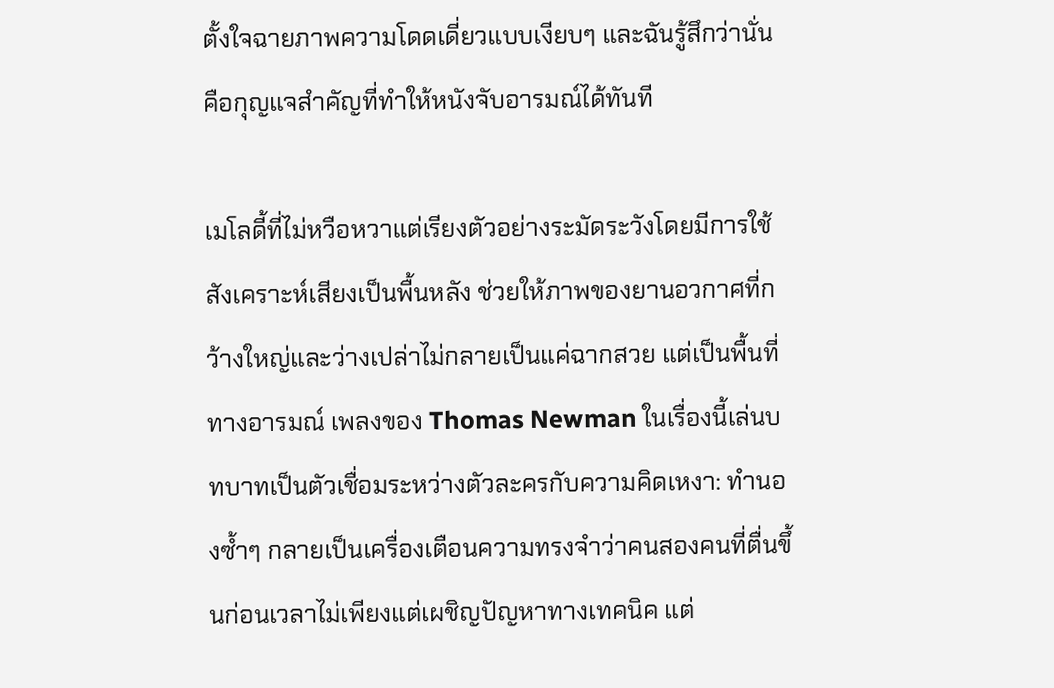ตั้งใจฉายภาพความโดดเดี่ยวแบบเงียบๆ และฉันรู้สึกว่านั่นคือกุญแจสำคัญที่ทำให้หนังจับอารมณ์ได้ทันที

เมโลดี้ที่ไม่หวือหวาแต่เรียงตัวอย่างระมัดระวังโดยมีการใช้สังเคราะห์เสียงเป็นพื้นหลัง ช่วยให้ภาพของยานอวกาศที่กว้างใหญ่และว่างเปล่าไม่กลายเป็นแค่ฉากสวย แต่เป็นพื้นที่ทางอารมณ์ เพลงของ Thomas Newman ในเรื่องนี้เล่นบทบาทเป็นตัวเชื่อมระหว่างตัวละครกับความคิดเหงา: ทำนองซ้ำๆ กลายเป็นเครื่องเตือนความทรงจำว่าคนสองคนที่ตื่นขึ้นก่อนเวลาไม่เพียงแต่เผชิญปัญหาทางเทคนิค แต่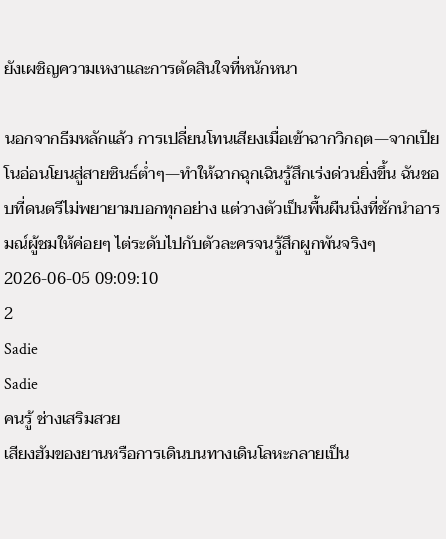ยังเผชิญความเหงาและการตัดสินใจที่หนักหนา

นอกจากธีมหลักแล้ว การเปลี่ยนโทนเสียงเมื่อเข้าฉากวิกฤต—จากเปียโนอ่อนโยนสู่สายซินธ์ต่ำๆ—ทำให้ฉากฉุกเฉินรู้สึกเร่งด่วนยิ่งขึ้น ฉันชอบที่ดนตรีไม่พยายามบอกทุกอย่าง แต่วางตัวเป็นพื้นผืนนิ่งที่ชักนำอารมณ์ผู้ชมให้ค่อยๆ ไต่ระดับไปกับตัวละครจนรู้สึกผูกพันจริงๆ
2026-06-05 09:09:10
2
Sadie
Sadie
คนรู้ ช่างเสริมสวย
เสียงฮัมของยานหรือการเดินบนทางเดินโลหะกลายเป็น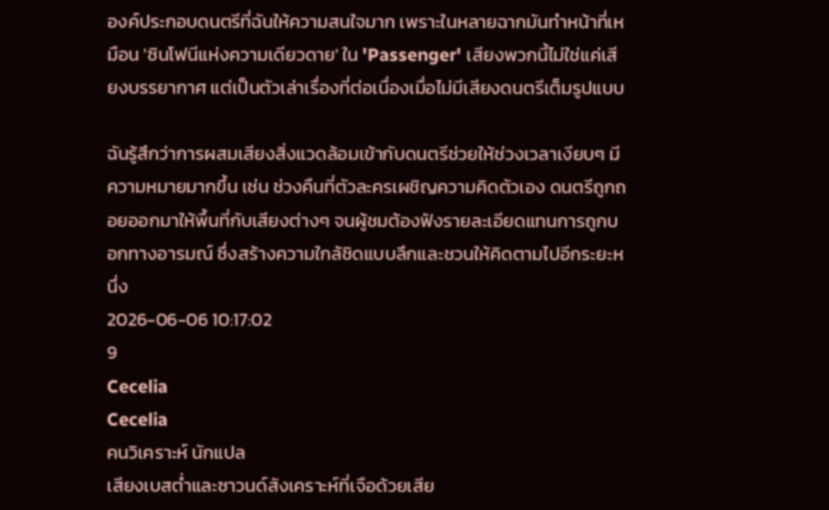องค์ประกอบดนตรีที่ฉันให้ความสนใจมาก เพราะในหลายฉากมันทำหน้าที่เหมือน 'ซินโฟนีแห่งความเดียวดาย' ใน 'Passenger' เสียงพวกนี้ไม่ใช่แค่เสียงบรรยากาศ แต่เป็นตัวเล่าเรื่องที่ต่อเนื่องเมื่อไม่มีเสียงดนตรีเต็มรูปแบบ

ฉันรู้สึกว่าการผสมเสียงสิ่งแวดล้อมเข้ากับดนตรีช่วยให้ช่วงเวลาเงียบๆ มีความหมายมากขึ้น เช่น ช่วงคืนที่ตัวละครเผชิญความคิดตัวเอง ดนตรีถูกถอยออกมาให้พื้นที่กับเสียงต่างๆ จนผู้ชมต้องฟังรายละเอียดแทนการถูกบอกทางอารมณ์ ซึ่งสร้างความใกล้ชิดแบบลึกและชวนให้คิดตามไปอีกระยะหนึ่ง
2026-06-06 10:17:02
9
Cecelia
Cecelia
คนวิเคราะห์ นักแปล
เสียงเบสต่ำและซาวนด์สังเคราะห์ที่เจือด้วยเสีย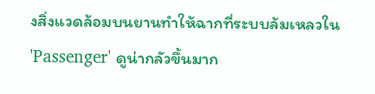งสิ่งแวดล้อมบนยานทำให้ฉากที่ระบบล้มเหลวใน 'Passenger' ดูน่ากลัวขึ้นมาก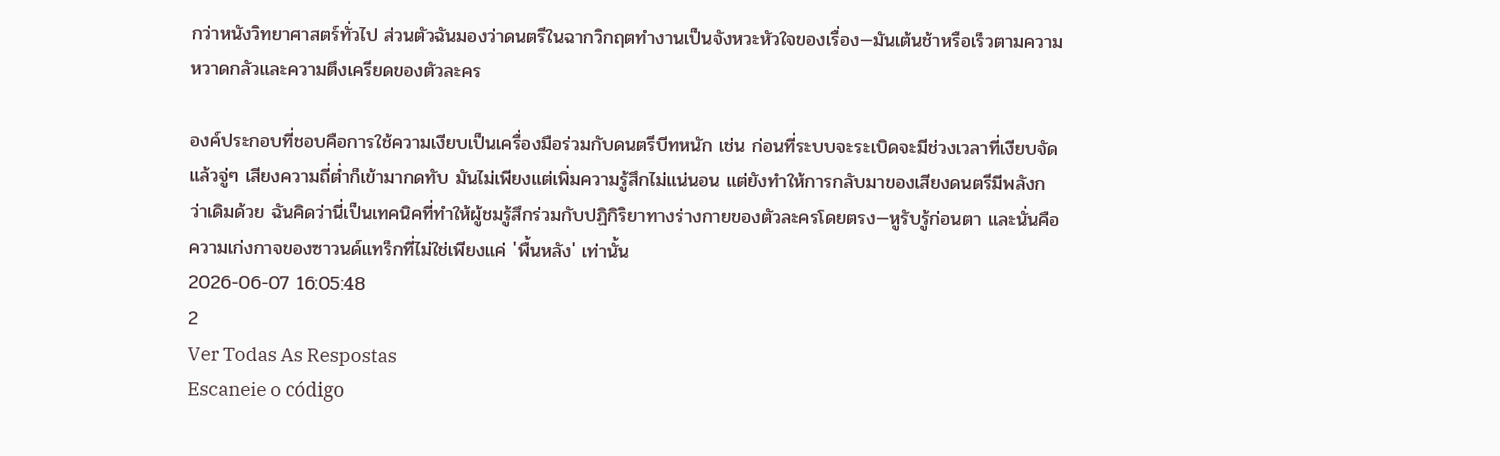กว่าหนังวิทยาศาสตร์ทั่วไป ส่วนตัวฉันมองว่าดนตรีในฉากวิกฤตทำงานเป็นจังหวะหัวใจของเรื่อง—มันเต้นช้าหรือเร็วตามความหวาดกลัวและความตึงเครียดของตัวละคร

องค์ประกอบที่ชอบคือการใช้ความเงียบเป็นเครื่องมือร่วมกับดนตรีบีทหนัก เช่น ก่อนที่ระบบจะระเบิดจะมีช่วงเวลาที่เงียบจัด แล้วจู่ๆ เสียงความถี่ต่ำก็เข้ามากดทับ มันไม่เพียงแต่เพิ่มความรู้สึกไม่แน่นอน แต่ยังทำให้การกลับมาของเสียงดนตรีมีพลังกว่าเดิมด้วย ฉันคิดว่านี่เป็นเทคนิคที่ทำให้ผู้ชมรู้สึกร่วมกับปฏิกิริยาทางร่างกายของตัวละครโดยตรง—หูรับรู้ก่อนตา และนั่นคือความเก่งกาจของซาวนด์แทร็กที่ไม่ใช่เพียงแค่ 'พื้นหลัง' เท่านั้น
2026-06-07 16:05:48
2
Ver Todas As Respostas
Escaneie o código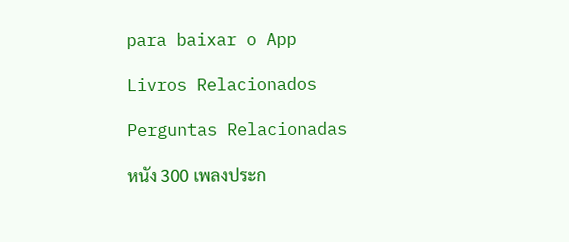para baixar o App

Livros Relacionados

Perguntas Relacionadas

หนัง 300 เพลงประก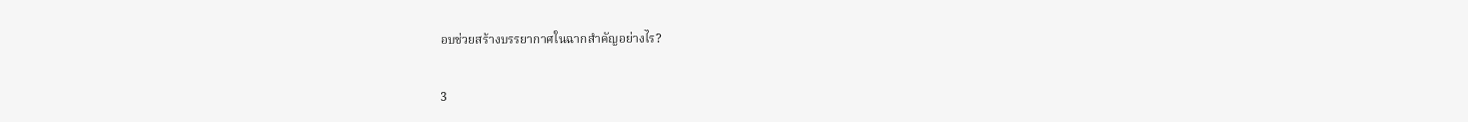อบช่วยสร้างบรรยากาศในฉากสำคัญอย่างไร?

3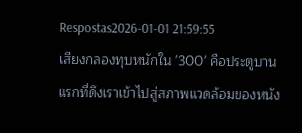Respostas2026-01-01 21:59:55
เสียงกลองทุบหนักใน '300' คือประตูบานแรกที่ดึงเราเข้าไปสู่สภาพแวดล้อมของหนัง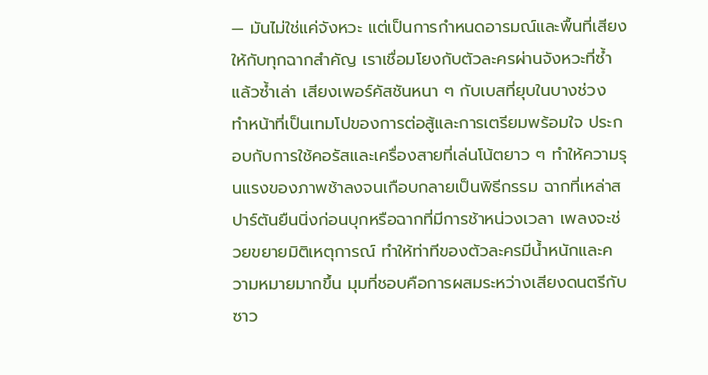— มันไม่ใช่แค่จังหวะ แต่เป็นการกำหนดอารมณ์และพื้นที่เสียงให้กับทุกฉากสำคัญ เราเชื่อมโยงกับตัวละครผ่านจังหวะที่ซ้ำแล้วซ้ำเล่า เสียงเพอร์คัสชันหนา ๆ กับเบสที่ยุบในบางช่วง ทำหน้าที่เป็นเทมโปของการต่อสู้และการเตรียมพร้อมใจ ประกอบกับการใช้คอรัสและเครื่องสายที่เล่นโน้ตยาว ๆ ทำให้ความรุนแรงของภาพช้าลงจนเกือบกลายเป็นพิธีกรรม ฉากที่เหล่าสปาร์ตันยืนนิ่งก่อนบุกหรือฉากที่มีการช้าหน่วงเวลา เพลงจะช่วยขยายมิติเหตุการณ์ ทำให้ท่าทีของตัวละครมีน้ำหนักและความหมายมากขึ้น มุมที่ชอบคือการผสมระหว่างเสียงดนตรีกับซาว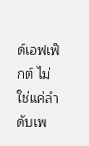ด์เอฟเฟ็กต์ ไม่ใช่แค่ลำดับเพ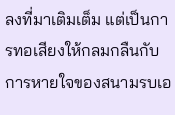ลงที่มาเติมเต็ม แต่เป็นการทอเสียงให้กลมกลืนกับการหายใจของสนามรบเอ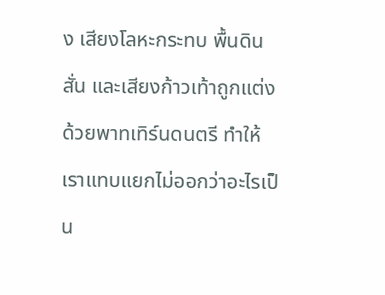ง เสียงโลหะกระทบ พื้นดินสั่น และเสียงก้าวเท้าถูกแต่งด้วยพาทเทิร์นดนตรี ทำให้เราแทบแยกไม่ออกว่าอะไรเป็น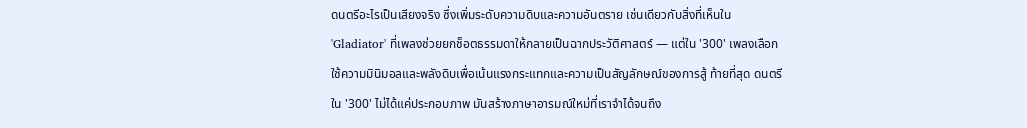ดนตรีอะไรเป็นเสียงจริง ซึ่งเพิ่มระดับความดิบและความอันตราย เช่นเดียวกับสิ่งที่เห็นใน 'Gladiator' ที่เพลงช่วยยกช็อตธรรมดาให้กลายเป็นฉากประวัติศาสตร์ — แต่ใน '300' เพลงเลือกใช้ความมินิมอลและพลังดิบเพื่อเน้นแรงกระแทกและความเป็นสัญลักษณ์ของการสู้ ท้ายที่สุด ดนตรีใน '300' ไม่ได้แค่ประกอบภาพ มันสร้างภาษาอารมณ์ใหม่ที่เราจำได้จนถึง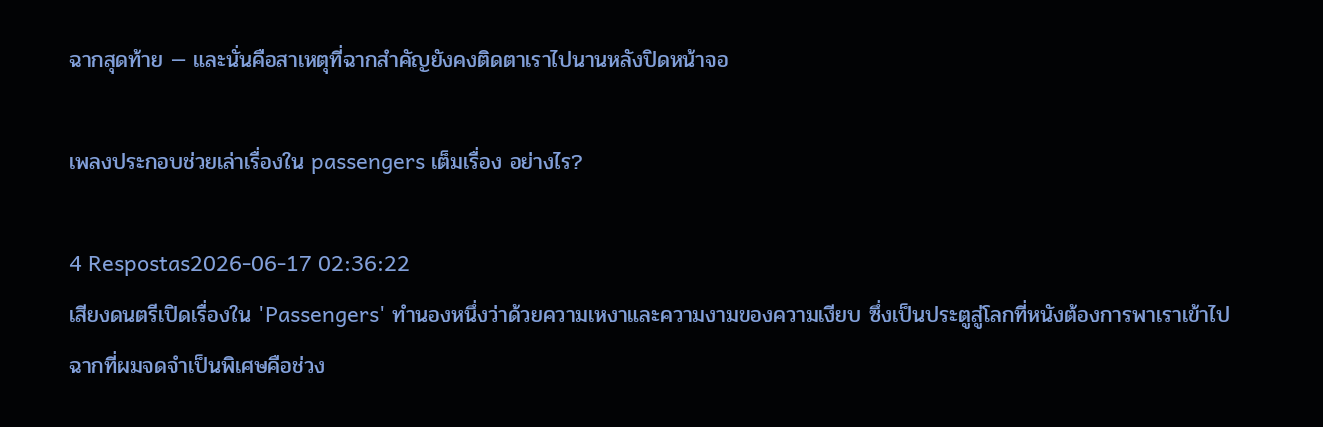ฉากสุดท้าย — และนั่นคือสาเหตุที่ฉากสำคัญยังคงติดตาเราไปนานหลังปิดหน้าจอ

เพลงประกอบช่วยเล่าเรื่องใน passengers เต็มเรื่อง อย่างไร?

4 Respostas2026-06-17 02:36:22
เสียงดนตรีเปิดเรื่องใน 'Passengers' ทำนองหนึ่งว่าด้วยความเหงาและความงามของความเงียบ ซึ่งเป็นประตูสู่โลกที่หนังต้องการพาเราเข้าไปฉากที่ผมจดจำเป็นพิเศษคือช่วง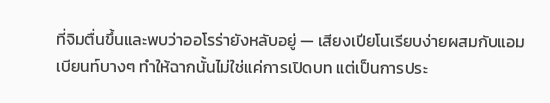ที่จิมตื่นขึ้นและพบว่าออโรร่ายังหลับอยู่ — เสียงเปียโนเรียบง่ายผสมกับแอมเบียนท์บางๆ ทำให้ฉากนั้นไม่ใช่แค่การเปิดบท แต่เป็นการประ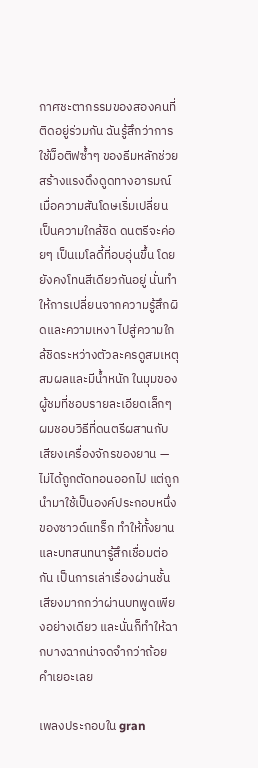กาศชะตากรรมของสองคนที่ติดอยู่ร่วมกัน ฉันรู้สึกว่าการใช้ม็อติฟซ้ำๆ ของธีมหลักช่วยสร้างแรงดึงดูดทางอารมณ์ เมื่อความสันโดษเริ่มเปลี่ยนเป็นความใกล้ชิด ดนตรีจะค่อยๆ เป็นเมโลดี้ที่อบอุ่นขึ้น โดยยังคงโทนสีเดียวกันอยู่ นั่นทำให้การเปลี่ยนจากความรู้สึกผิดและความเหงา ไปสู่ความใกล้ชิดระหว่างตัวละครดูสมเหตุสมผลและมีน้ำหนัก ในมุมของผู้ชมที่ชอบรายละเอียดเล็กๆ ผมชอบวิธีที่ดนตรีผสานกับเสียงเครื่องจักรของยาน — ไม่ได้ถูกตัดทอนออกไป แต่ถูกนำมาใช้เป็นองค์ประกอบหนึ่งของซาวด์แทร็ก ทำให้ทั้งยานและบทสนทนารู้สึกเชื่อมต่อกัน เป็นการเล่าเรื่องผ่านชั้นเสียงมากกว่าผ่านบทพูดเพียงอย่างเดียว และนั่นก็ทำให้ฉากบางฉากน่าจดจำกว่าถ้อยคำเยอะเลย

เพลงประกอบใน gran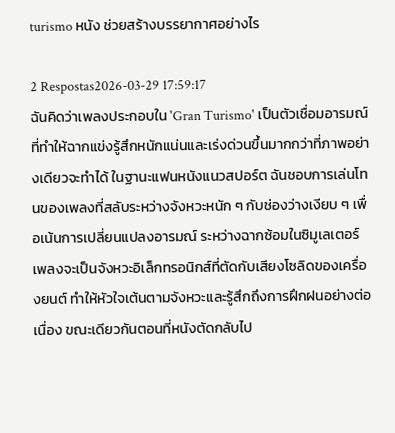turismo หนัง ช่วยสร้างบรรยากาศอย่างไร

2 Respostas2026-03-29 17:59:17
ฉันคิดว่าเพลงประกอบใน 'Gran Turismo' เป็นตัวเชื่อมอารมณ์ที่ทำให้ฉากแข่งรู้สึกหนักแน่นและเร่งด่วนขึ้นมากกว่าที่ภาพอย่างเดียวจะทำได้ ในฐานะแฟนหนังแนวสปอร์ต ฉันชอบการเล่นโทนของเพลงที่สลับระหว่างจังหวะหนัก ๆ กับช่องว่างเงียบ ๆ เพื่อเน้นการเปลี่ยนแปลงอารมณ์ ระหว่างฉากซ้อมในซิมูเลเตอร์ เพลงจะเป็นจังหวะอิเล็กทรอนิกส์ที่ตัดกับเสียงโซลิดของเครื่องยนต์ ทำให้หัวใจเต้นตามจังหวะและรู้สึกถึงการฝึกฝนอย่างต่อเนื่อง ขณะเดียวกันตอนที่หนังตัดกลับไป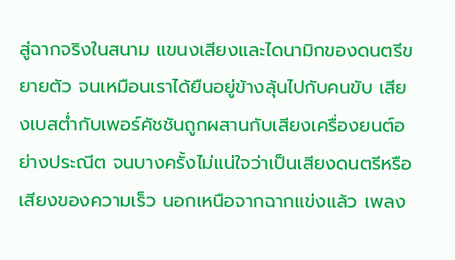สู่ฉากจริงในสนาม แขนงเสียงและไดนามิกของดนตรีขยายตัว จนเหมือนเราได้ยืนอยู่ข้างลุ้นไปกับคนขับ เสียงเบสต่ำกับเพอร์คัชชันถูกผสานกับเสียงเครื่องยนต์อย่างประณีต จนบางครั้งไม่แน่ใจว่าเป็นเสียงดนตรีหรือเสียงของความเร็ว นอกเหนือจากฉากแข่งแล้ว เพลง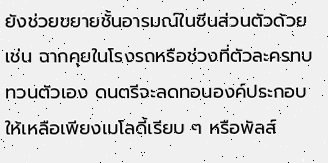ยังช่วยขยายชั้นอารมณ์ในซีนส่วนตัวด้วย เช่น ฉากคุยในโรงรถหรือช่วงที่ตัวละครทบทวนตัวเอง ดนตรีจะลดทอนองค์ประกอบให้เหลือเพียงเมโลดี้เรียบ ๆ หรือพัลส์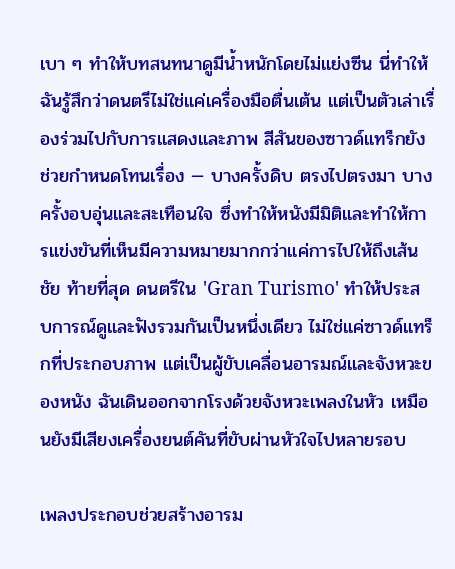เบา ๆ ทำให้บทสนทนาดูมีน้ำหนักโดยไม่แย่งซีน นี่ทำให้ฉันรู้สึกว่าดนตรีไม่ใช่แค่เครื่องมือตื่นเต้น แต่เป็นตัวเล่าเรื่องร่วมไปกับการแสดงและภาพ สีสันของซาวด์แทร็กยังช่วยกำหนดโทนเรื่อง — บางครั้งดิบ ตรงไปตรงมา บางครั้งอบอุ่นและสะเทือนใจ ซึ่งทำให้หนังมีมิติและทำให้การแข่งขันที่เห็นมีความหมายมากกว่าแค่การไปให้ถึงเส้นชัย ท้ายที่สุด ดนตรีใน 'Gran Turismo' ทำให้ประสบการณ์ดูและฟังรวมกันเป็นหนึ่งเดียว ไม่ใช่แค่ซาวด์แทร็กที่ประกอบภาพ แต่เป็นผู้ขับเคลื่อนอารมณ์และจังหวะของหนัง ฉันเดินออกจากโรงด้วยจังหวะเพลงในหัว เหมือนยังมีเสียงเครื่องยนต์คันที่ขับผ่านหัวใจไปหลายรอบ

เพลงประกอบช่วยสร้างอารม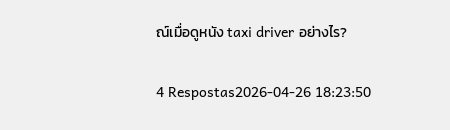ณ์เมื่อดูหนัง taxi driver อย่างไร?

4 Respostas2026-04-26 18:23:50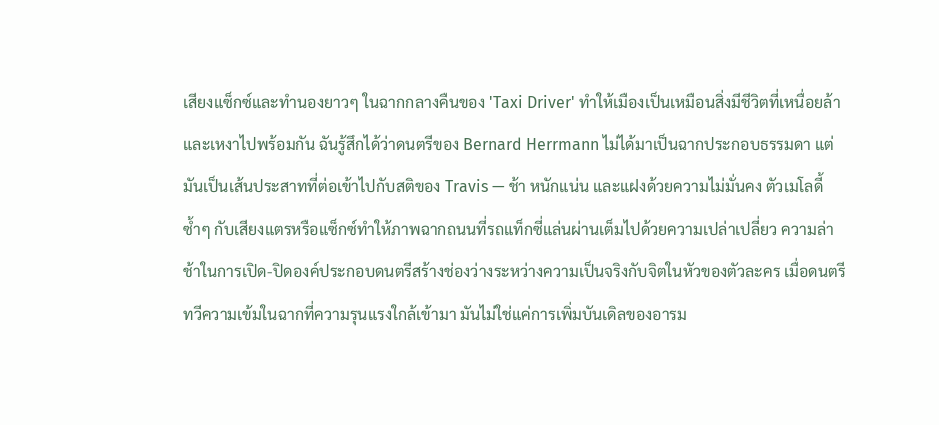เสียงแซ็กซ์และทำนองยาวๆ ในฉากกลางคืนของ 'Taxi Driver' ทำให้เมืองเป็นเหมือนสิ่งมีชีวิตที่เหนื่อยล้าและเหงาไปพร้อมกัน ฉันรู้สึกได้ว่าดนตรีของ Bernard Herrmann ไม่ได้มาเป็นฉากประกอบธรรมดา แต่มันเป็นเส้นประสาทที่ต่อเข้าไปกับสติของ Travis — ช้า หนักแน่น และแฝงด้วยความไม่มั่นคง ตัวเมโลดี้ซ้ำๆ กับเสียงแตรหรือแซ็กซ์ทำให้ภาพฉากถนนที่รถแท็กซี่แล่นผ่านเต็มไปด้วยความเปล่าเปลี่ยว ความล่าช้าในการเปิด-ปิดองค์ประกอบดนตรีสร้างช่องว่างระหว่างความเป็นจริงกับจิตในหัวของตัวละคร เมื่อดนตรีทวีความเข้มในฉากที่ความรุนแรงใกล้เข้ามา มันไม่ใช่แค่การเพิ่มบันเดิลของอารม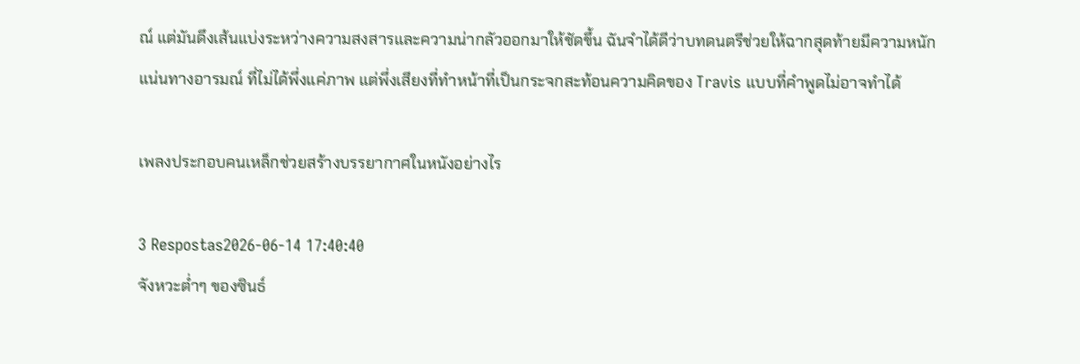ณ์ แต่มันดึงเส้นแบ่งระหว่างความสงสารและความน่ากลัวออกมาให้ชัดขึ้น ฉันจำได้ดีว่าบทดนตรีช่วยให้ฉากสุดท้ายมีความหนักแน่นทางอารมณ์ ที่ไม่ได้พึ่งแค่ภาพ แต่พึ่งเสียงที่ทำหน้าที่เป็นกระจกสะท้อนความคิดของ Travis แบบที่คำพูดไม่อาจทำได้

เพลงประกอบคนเหล็กช่วยสร้างบรรยากาศในหนังอย่างไร

3 Respostas2026-06-14 17:40:40
จังหวะต่ำๆ ของซินธ์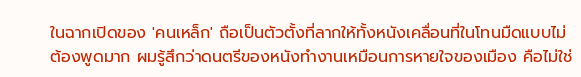ในฉากเปิดของ 'คนเหล็ก' ถือเป็นตัวตั้งที่ลากให้ทั้งหนังเคลื่อนที่ในโทนมืดแบบไม่ต้องพูดมาก ผมรู้สึกว่าดนตรีของหนังทำงานเหมือนการหายใจของเมือง คือไม่ใช่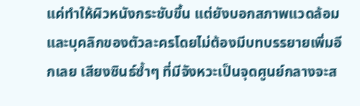แค่ทำให้ผิวหนังกระชับขึ้น แต่ยังบอกสภาพแวดล้อมและบุคลิกของตัวละครโดยไม่ต้องมีบทบรรยายเพิ่มอีกเลย เสียงซินธ์ซ้ำๆ ที่มีจังหวะเป็นจุดศูนย์กลางจะส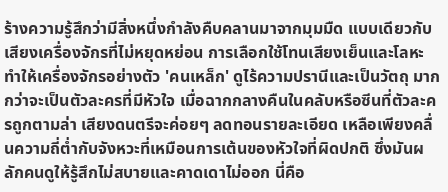ร้างความรู้สึกว่ามีสิ่งหนึ่งกำลังคืบคลานมาจากมุมมืด แบบเดียวกับเสียงเครื่องจักรที่ไม่หยุดหย่อน การเลือกใช้โทนเสียงเย็นและโลหะ ทำให้เครื่องจักรอย่างตัว 'คนเหล็ก' ดูไร้ความปรานีและเป็นวัตถุ มากกว่าจะเป็นตัวละครที่มีหัวใจ เมื่อฉากกลางคืนในคลับหรือซีนที่ตัวละครถูกตามล่า เสียงดนตรีจะค่อยๆ ลดทอนรายละเอียด เหลือเพียงคลื่นความถี่ต่ำกับจังหวะที่เหมือนการเต้นของหัวใจที่ผิดปกติ ซึ่งมันผลักคนดูให้รู้สึกไม่สบายและคาดเดาไม่ออก นี่คือ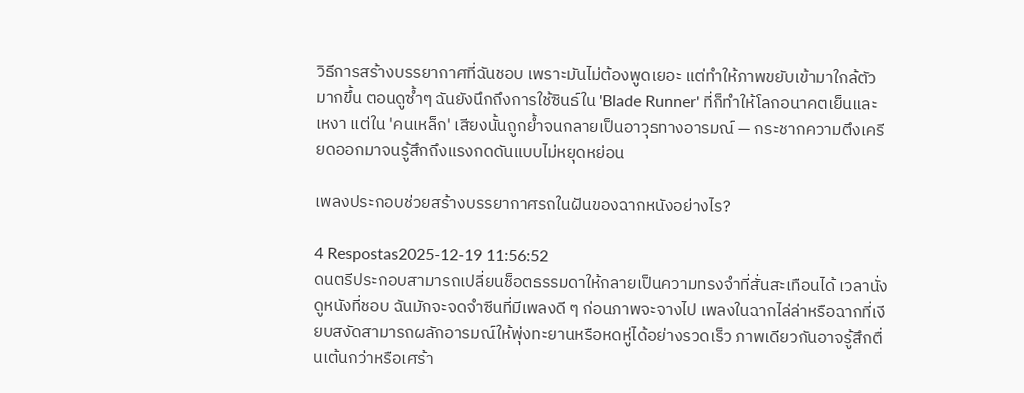วิธีการสร้างบรรยากาศที่ฉันชอบ เพราะมันไม่ต้องพูดเยอะ แต่ทำให้ภาพขยับเข้ามาใกล้ตัวมากขึ้น ตอนดูซ้ำๆ ฉันยังนึกถึงการใช้ซินธ์ใน 'Blade Runner' ที่ก็ทำให้โลกอนาคตเย็นและเหงา แต่ใน 'คนเหล็ก' เสียงนั้นถูกย้ำจนกลายเป็นอาวุธทางอารมณ์ — กระชากความตึงเครียดออกมาจนรู้สึกถึงแรงกดดันแบบไม่หยุดหย่อน

เพลงประกอบช่วยสร้างบรรยากาศรถในฝันของฉากหนังอย่างไร?

4 Respostas2025-12-19 11:56:52
ดนตรีประกอบสามารถเปลี่ยนช็อตธรรมดาให้กลายเป็นความทรงจำที่สั่นสะเทือนได้ เวลานั่งดูหนังที่ชอบ ฉันมักจะจดจำซีนที่มีเพลงดี ๆ ก่อนภาพจะจางไป เพลงในฉากไล่ล่าหรือฉากที่เงียบสงัดสามารถผลักอารมณ์ให้พุ่งทะยานหรือหดหู่ได้อย่างรวดเร็ว ภาพเดียวกันอาจรู้สึกตื่นเต้นกว่าหรือเศร้า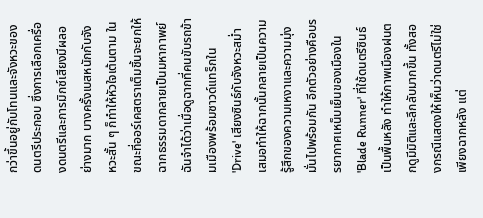กว่าขึ้นอยู่กับโทนและจังหวะของดนตรีประกอบ ซึ่งการเลือกเครื่องดนตรีและการมิกซ์เสียงมีผลอย่างมาก บางครั้งเบสหนักกับจังหวะสั้น ๆ ก็ทำให้หัวใจเต้นตาม ในขณะที่ออร์เคสตราเต็มชิ้นจะยกให้ฉากธรรมดากลายเป็นมหากาพย์ ฉันจำได้ว่าเมื่อดูฉากที่คนขับรถข้ามเมืองพร้อมซาวด์แทร็กใน 'Drive' เสียงซินธ์กับจังหวะสม่ำเสมอทำให้ฉากนั้นกลายเป็นความรู้สึกของความเหงาและความมุ่งมั่นไปพร้อมกัน อีกตัวอย่างคือบรรยากาศเหน็บเย็นของเมืองใน 'Blade Runner' ที่ใช้ดนตรีซินธ์เป็นพื้นหลัง ทำให้ภาพเมืองฝนตกดูมีมิติและลึกลับมากขึ้น ทั้งสองกรณีแสดงให้เห็นว่าดนตรีไม่ใช่เพียงฉากหลัง แต่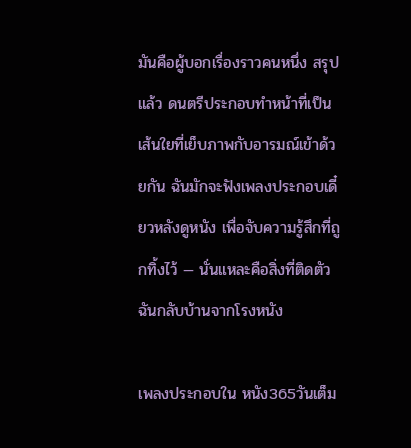มันคือผู้บอกเรื่องราวคนหนึ่ง สรุปแล้ว ดนตรีประกอบทำหน้าที่เป็นเส้นใยที่เย็บภาพกับอารมณ์เข้าด้วยกัน ฉันมักจะฟังเพลงประกอบเดี๋ยวหลังดูหนัง เพื่อจับความรู้สึกที่ถูกทิ้งไว้ — นั่นแหละคือสิ่งที่ติดตัวฉันกลับบ้านจากโรงหนัง

เพลงประกอบใน หนัง365วันเต็ม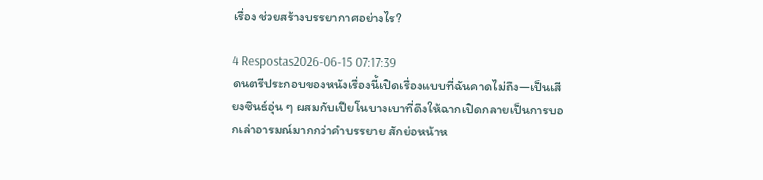เรื่อง ช่วยสร้างบรรยากาศอย่างไร?

4 Respostas2026-06-15 07:17:39
ดนตรีประกอบของหนังเรื่องนี้เปิดเรื่องแบบที่ฉันคาดไม่ถึง—เป็นเสียงซินธ์อุ่น ๆ ผสมกับเปียโนบางเบาที่ดึงให้ฉากเปิดกลายเป็นการบอกเล่าอารมณ์มากกว่าคำบรรยาย สักย่อหน้าห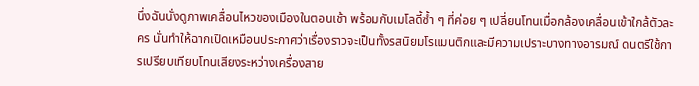นึ่งฉันนั่งดูภาพเคลื่อนไหวของเมืองในตอนเช้า พร้อมกับเมโลดี้ซ้ำ ๆ ที่ค่อย ๆ เปลี่ยนโทนเมื่อกล้องเคลื่อนเข้าใกล้ตัวละคร นั่นทำให้ฉากเปิดเหมือนประกาศว่าเรื่องราวจะเป็นทั้งรสนิยมโรแมนติกและมีความเปราะบางทางอารมณ์ ดนตรีใช้การเปรียบเทียบโทนเสียงระหว่างเครื่องสาย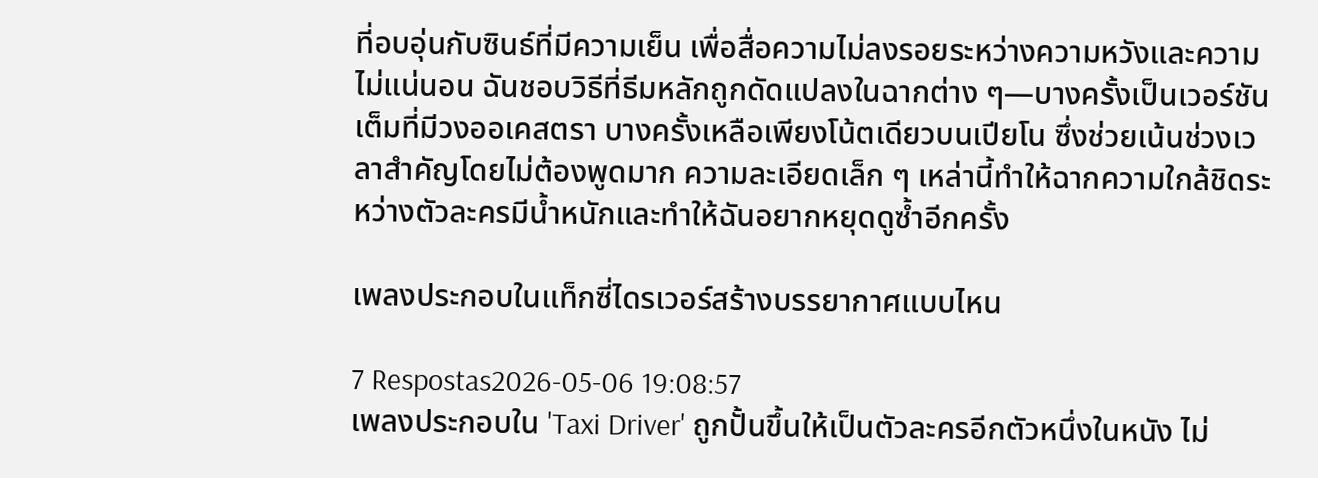ที่อบอุ่นกับซินธ์ที่มีความเย็น เพื่อสื่อความไม่ลงรอยระหว่างความหวังและความไม่แน่นอน ฉันชอบวิธีที่ธีมหลักถูกดัดแปลงในฉากต่าง ๆ—บางครั้งเป็นเวอร์ชันเต็มที่มีวงออเคสตรา บางครั้งเหลือเพียงโน้ตเดียวบนเปียโน ซึ่งช่วยเน้นช่วงเวลาสำคัญโดยไม่ต้องพูดมาก ความละเอียดเล็ก ๆ เหล่านี้ทำให้ฉากความใกล้ชิดระหว่างตัวละครมีน้ำหนักและทำให้ฉันอยากหยุดดูซ้ำอีกครั้ง

เพลงประกอบในแท็กซี่ไดรเวอร์สร้างบรรยากาศแบบไหน

7 Respostas2026-05-06 19:08:57
เพลงประกอบใน 'Taxi Driver' ถูกปั้นขึ้นให้เป็นตัวละครอีกตัวหนึ่งในหนัง ไม่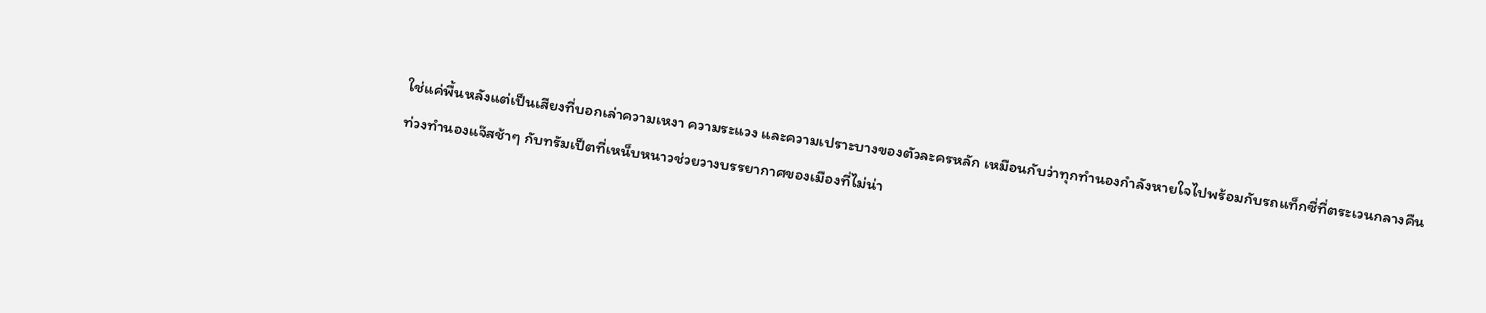ใช่แค่พื้นหลังแต่เป็นเสียงที่บอกเล่าความเหงา ความระแวง และความเปราะบางของตัวละครหลัก เหมือนกับว่าทุกทำนองกำลังหายใจไปพร้อมกับรถแท็กซี่ที่ตระเวนกลางคืน ท่วงทำนองแจ๊สช้าๆ กับทรัมเป็ตที่เหน็บหนาวช่วยวางบรรยากาศของเมืองที่ไม่น่า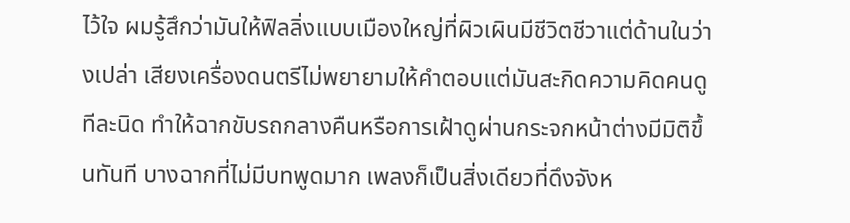ไว้ใจ ผมรู้สึกว่ามันให้ฟิลลิ่งแบบเมืองใหญ่ที่ผิวเผินมีชีวิตชีวาแต่ด้านในว่างเปล่า เสียงเครื่องดนตรีไม่พยายามให้คำตอบแต่มันสะกิดความคิดคนดูทีละนิด ทำให้ฉากขับรถกลางคืนหรือการเฝ้าดูผ่านกระจกหน้าต่างมีมิติขึ้นทันที บางฉากที่ไม่มีบทพูดมาก เพลงก็เป็นสิ่งเดียวที่ดึงจังห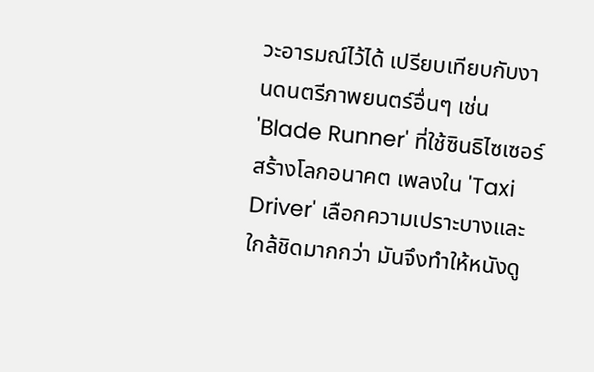วะอารมณ์ไว้ได้ เปรียบเทียบกับงานดนตรีภาพยนตร์อื่นๆ เช่น 'Blade Runner' ที่ใช้ซินธิไซเซอร์สร้างโลกอนาคต เพลงใน 'Taxi Driver' เลือกความเปราะบางและใกล้ชิดมากกว่า มันจึงทำให้หนังดู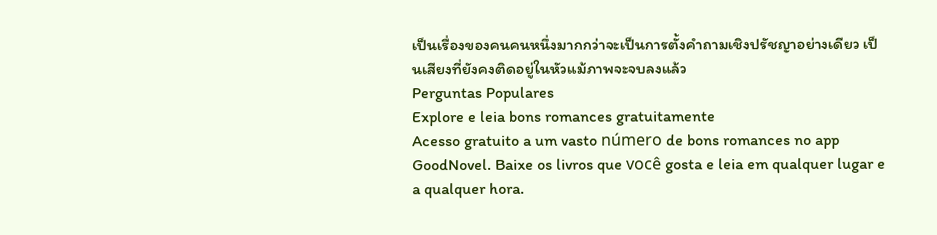เป็นเรื่องของคนคนหนึ่งมากกว่าจะเป็นการตั้งคำถามเชิงปรัชญาอย่างเดียว เป็นเสียงที่ยังคงติดอยู่ในหัวแม้ภาพจะจบลงแล้ว
Perguntas Populares
Explore e leia bons romances gratuitamente
Acesso gratuito a um vasto número de bons romances no app GoodNovel. Baixe os livros que você gosta e leia em qualquer lugar e a qualquer hora.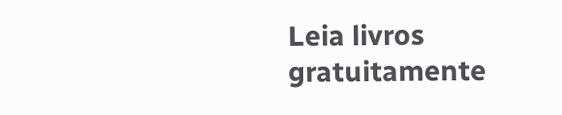Leia livros gratuitamente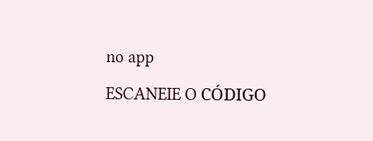no app
ESCANEIE O CÓDIGO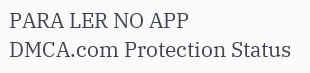PARA LER NO APP
DMCA.com Protection Status